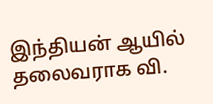இந்தியன் ஆயில் தலைவராக வி.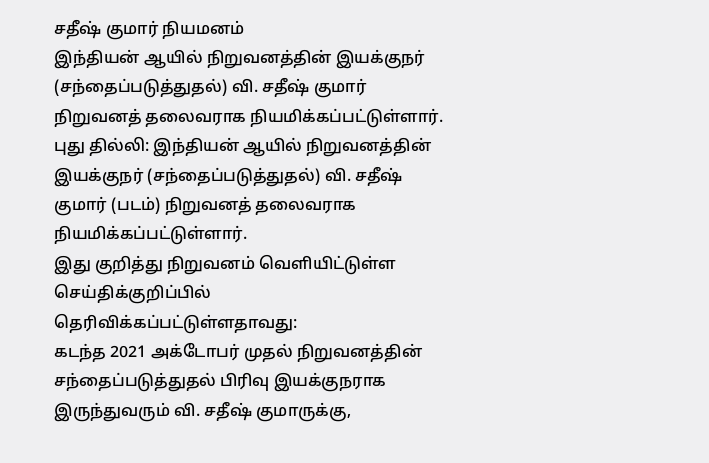சதீஷ் குமார் நியமனம்
இந்தியன் ஆயில் நிறுவனத்தின் இயக்குநர் (சந்தைப்படுத்துதல்) வி. சதீஷ் குமார் நிறுவனத் தலைவராக நியமிக்கப்பட்டுள்ளார்.
புது தில்லி: இந்தியன் ஆயில் நிறுவனத்தின் இயக்குநர் (சந்தைப்படுத்துதல்) வி. சதீஷ் குமார் (படம்) நிறுவனத் தலைவராக நியமிக்கப்பட்டுள்ளார்.
இது குறித்து நிறுவனம் வெளியிட்டுள்ள செய்திக்குறிப்பில் தெரிவிக்கப்பட்டுள்ளதாவது:
கடந்த 2021 அக்டோபர் முதல் நிறுவனத்தின் சந்தைப்படுத்துதல் பிரிவு இயக்குநராக இருந்துவரும் வி. சதீஷ் குமாருக்கு,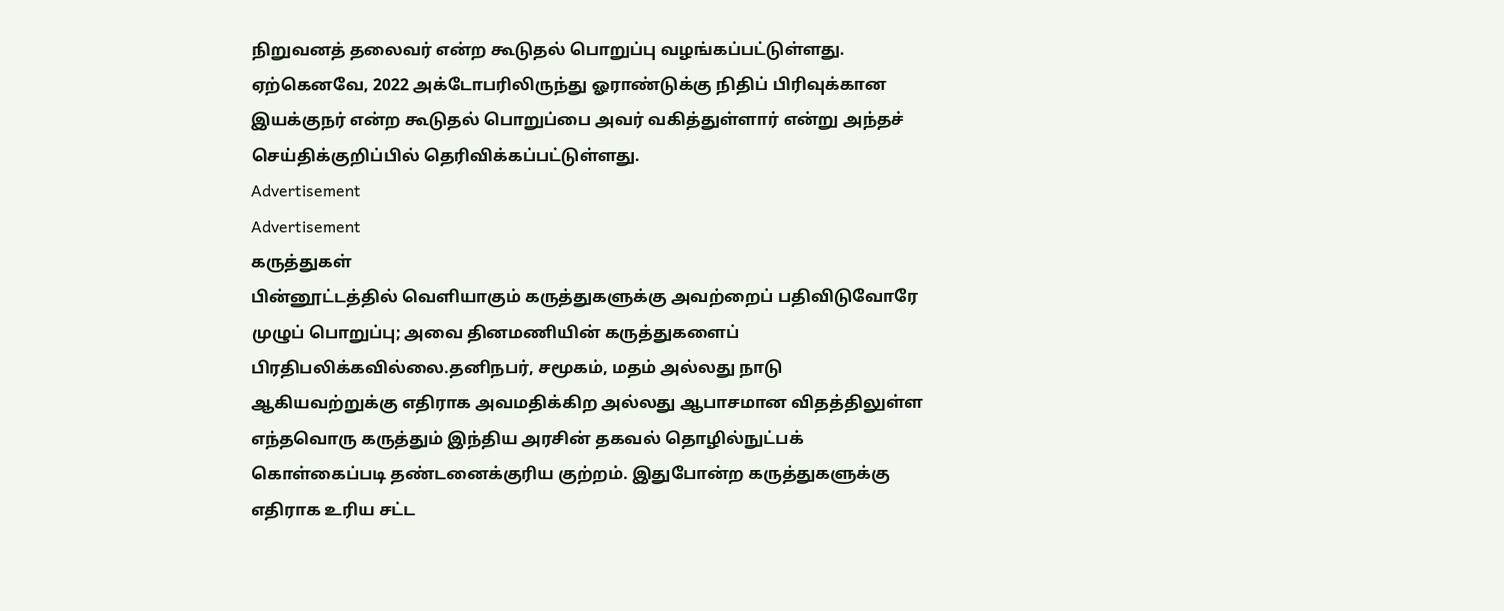நிறுவனத் தலைவர் என்ற கூடுதல் பொறுப்பு வழங்கப்பட்டுள்ளது. ஏற்கெனவே, 2022 அக்டோபரிலிருந்து ஓராண்டுக்கு நிதிப் பிரிவுக்கான இயக்குநர் என்ற கூடுதல் பொறுப்பை அவர் வகித்துள்ளார் என்று அந்தச் செய்திக்குறிப்பில் தெரிவிக்கப்பட்டுள்ளது.
Advertisement
Advertisement
கருத்துகள்
பின்னூட்டத்தில் வெளியாகும் கருத்துகளுக்கு அவற்றைப் பதிவிடுவோரே முழுப் பொறுப்பு; அவை தினமணியின் கருத்துகளைப் பிரதிபலிக்கவில்லை.தனிநபர், சமூகம், மதம் அல்லது நாடு ஆகியவற்றுக்கு எதிராக அவமதிக்கிற அல்லது ஆபாசமான விதத்திலுள்ள எந்தவொரு கருத்தும் இந்திய அரசின் தகவல் தொழில்நுட்பக் கொள்கைப்படி தண்டனைக்குரிய குற்றம். இதுபோன்ற கருத்துகளுக்கு எதிராக உரிய சட்ட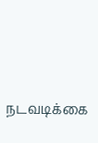நடவடிக்கை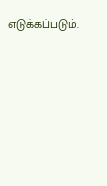எடுக்கப்படும்.